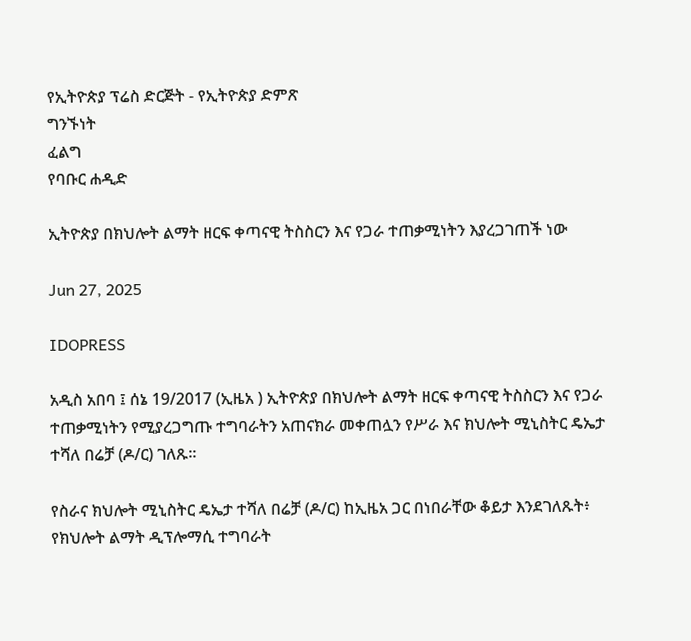የኢትዮጵያ ፕሬስ ድርጅት - የኢትዮጵያ ድምጽ
ግንኙነት
ፈልግ
የባቡር ሐዲድ

ኢትዮጵያ በክህሎት ልማት ዘርፍ ቀጣናዊ ትስስርን እና የጋራ ተጠቃሚነትን እያረጋገጠች ነው

Jun 27, 2025

IDOPRESS

አዲስ አበባ ፤ ሰኔ 19/2017 (ኢዜአ ) ኢትዮጵያ በክህሎት ልማት ዘርፍ ቀጣናዊ ትስስርን እና የጋራ ተጠቃሚነትን የሚያረጋግጡ ተግባራትን አጠናክራ መቀጠሏን የሥራ እና ክህሎት ሚኒስትር ዴኤታ ተሻለ በሬቻ (ዶ/ር) ገለጹ፡፡

የስራና ክህሎት ሚኒስትር ዴኤታ ተሻለ በሬቻ (ዶ/ር) ከኢዜአ ጋር በነበራቸው ቆይታ እንደገለጹት፥ የክህሎት ልማት ዲፕሎማሲ ተግባራት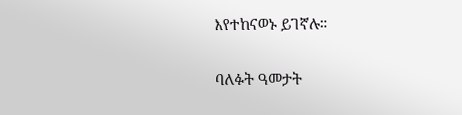እየተከናወኑ ይገኛሉ።

ባለፉት ዓመታት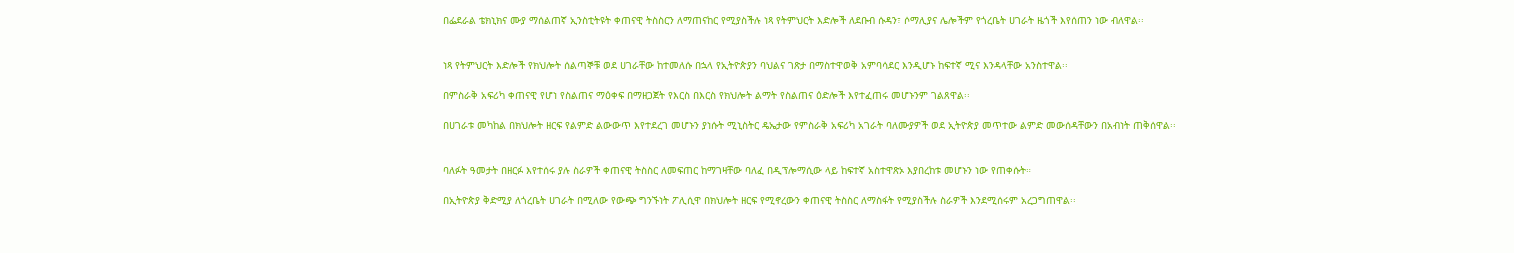በፌደራል ቴክኒክና ሙያ ማሰልጠኛ ኢንስቲትዩት ቀጠናዊ ትስስርን ለማጠናከር የሚያስችሉ ነጻ የትምህርት እድሎች ለደቡብ ሱዳን፣ ሶማሊያና ሌሎችም የጎረቤት ሀገራት ዜጎች እየሰጠን ነው ብለዋል፡፡


ነጻ የትምህርት እድሎች የክህሎት ሰልጣኞቹ ወደ ሀገራቸው ከተመለሱ በኋላ የኢትዮጵያን ባህልና ገጽታ በማስተዋወቅ አምባሳደር እንዲሆኑ ከፍተኛ ሚና እንዳላቸው አንስተዋል፡፡

በምስራቅ አፍሪካ ቀጠናዊ የሆነ የስልጠና ማዕቀፍ በማዘጋጀት የእርስ በእርስ የክህሎት ልማት የስልጠና ዕድሎች እየተፈጠሩ መሆኑንም ገልጸዋል፡፡

በሀገራቱ መካከል በክህሎት ዘርፍ የልምድ ልውውጥ እየተደረገ መሆኑን ያነሱት ሚኒስትር ዴኤታው የምስራቅ አፍሪካ አገራት ባለሙያዎች ወደ ኢትዮጵያ መጥተው ልምድ መውሰዳቸውን በአብነት ጠቅሰዋል፡፡


ባለፉት ዓመታት በዘርፉ እየተሰሩ ያሉ ስራዎች ቀጠናዊ ትስስር ለመፍጠር ከማገዛቸው ባለፈ በዲፕሎማሲው ላይ ከፍተኛ አስተዋጽኦ እያበረከቱ መሆኑን ነው የጠቀሱት።

በኢትዮጵያ ቅድሚያ ለጎረቤት ሀገራት በሚለው የውጭ ግንኙነት ፖሊሲዋ በክህሎት ዘርፍ የሚኖረውን ቀጠናዊ ትስስር ለማስፋት የሚያስችሉ ስራዎች እንደሚሰሩም አረጋግጠዋል፡፡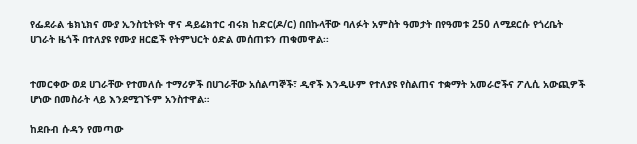የፌደራል ቴክኒክና ሙያ ኢንስቲትዩት ዋና ዳይሬክተር ብሩክ ከድር(ዶ/ር) በበኩላቸው ባለፉት አምስት ዓመታት በየዓመቱ 250 ለሚደርሱ የጎረቤት ሀገራት ዜጎች በተለያዩ የሙያ ዘርፎች የትምህርት ዕድል መሰጠቱን ጠቁመዋል፡፡


ተመርቀው ወደ ሀገራቸው የተመለሱ ተማሪዎች በሀገራቸው አሰልጣኞች፣ ዲኖች እንዲሁም የተለያዩ የስልጠና ተቋማት አመራሮችና ፖሊሲ አውጪዎች ሆነው በመስራት ላይ እንደሚገኙም አንስተዋል።

ከደቡብ ሱዳን የመጣው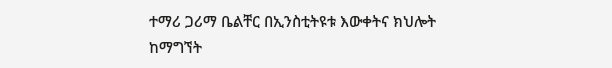ተማሪ ጋሪማ ቤልቸር በኢንስቲትዩቱ እውቀትና ክህሎት ከማግኘት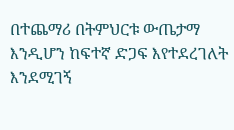በተጨማሪ በትምህርቱ ውጤታማ እንዲሆን ከፍተኛ ድጋፍ እየተደረገለት እንደሚገኝ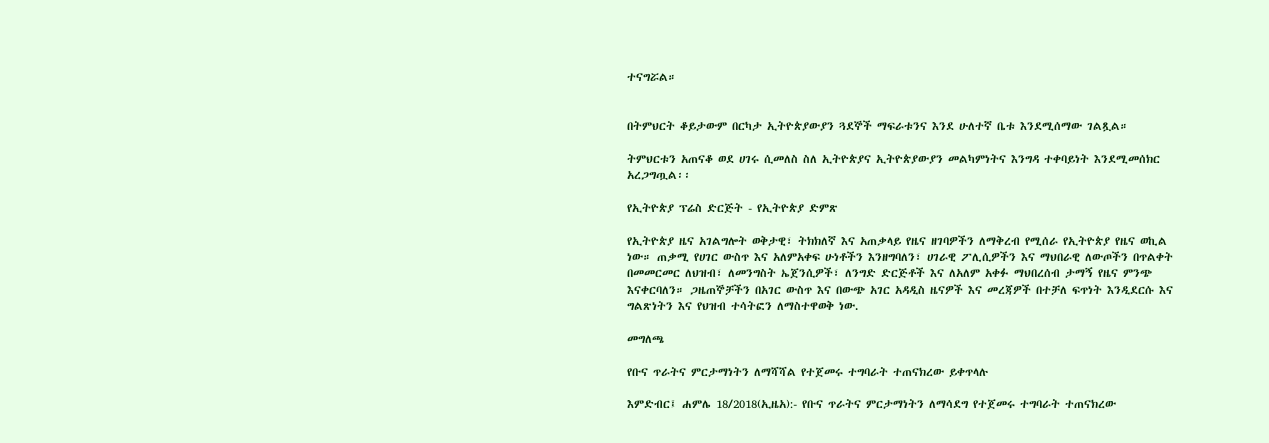ተናግሯል።


በትምህርት ቆይታውም በርካታ ኢትዮጵያውያን ጓደኞች ማፍራቱንና እንደ ሁለተኛ ቤቱ እንደሚሰማው ገልጿል።

ትምህርቱን አጠናቆ ወደ ሀገሩ ሲመለስ ስለ ኢትዮጵያና ኢትዮጵያውያን መልካምነትና እንግዳ ተቀባይነት እንደሚመሰክር አረጋግጧል፡፡

የኢትዮጵያ ፕሬስ ድርጅት - የኢትዮጵያ ድምጽ

የኢትዮጵያ ዜና አገልግሎት ወቅታዊ፣ ትክክለኛ እና አጠቃላይ የዜና ዘገባዎችን ለማቅረብ የሚሰራ የኢትዮጵያ የዜና ወኪል ነው። ጠቃሚ የሀገር ውስጥ እና አለምአቀፍ ሁነቶችን እንዘግባለን፣ ሀገራዊ ፖሊሲዎችን እና ማህበራዊ ለውጦችን በጥልቀት በመመርመር ለህዝብ፣ ለመንግስት ኤጀንሲዎች፣ ለንግድ ድርጅቶች እና ለአለም አቀፉ ማህበረሰብ ታማኝ የዜና ምንጭ እናቀርባለን። ጋዜጠኞቻችን በአገር ውስጥ እና በውጭ አገር አዳዲስ ዜናዎች እና መረጃዎች በተቻለ ፍጥነት እንዲደርሱ እና ግልጽነትን እና የህዝብ ተሳትፎን ለማስተዋወቅ ነው.

መግለጫ

የቡና ጥራትና ምርታማነትን ለማሻሻል የተጀመሩ ተግባራት ተጠናክረው ይቀጥላሉ

እምድብር፤ ሐምሌ 18/2018(ኢዜአ):- የቡና ጥራትና ምርታማነትን ለማሳደግ የተጀመሩ ተግባራት ተጠናክረው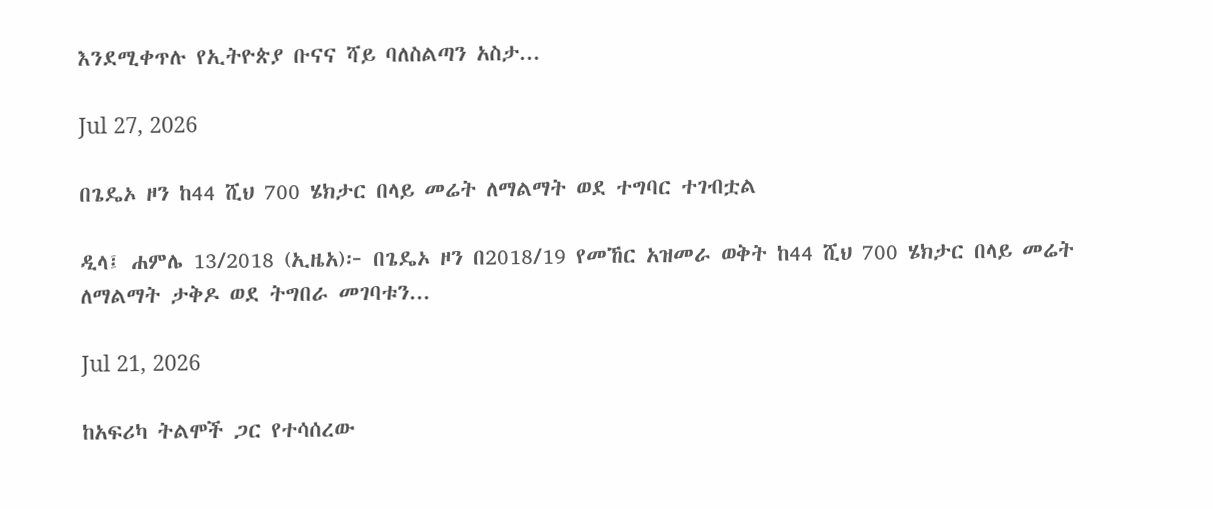እንደሚቀጥሉ የኢትዮጵያ ቡናና ሻይ ባለስልጣን አስታ...

Jul 27, 2026

በጌዴኦ ዞን ከ44 ሺህ 700 ሄክታር በላይ መሬት ለማልማት ወደ ተግባር ተገብቷል

ዲላ፤ ሐምሌ 13/2018 (ኢዜአ)፦ በጌዴኦ ዞን በ2018/19 የመኸር አዝመራ ወቅት ከ44 ሺህ 700 ሄክታር በላይ መሬት ለማልማት ታቅዶ ወደ ትግበራ መገባቱን...

Jul 21, 2026

ከአፍሪካ ትልሞች ጋር የተሳሰረው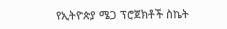የኢትዮጵያ ሜጋ ፕሮጀክቶች ስኬት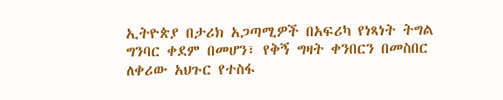ኢትዮጵያ በታሪክ አጋጣሚዎች በአፍሪካ የነጻነት ትግል ግንባር ቀደም በመሆን፣ የቅኝ ግዛት ቀንበርን በመስበር ለቀሪው አህጉር የተስፋ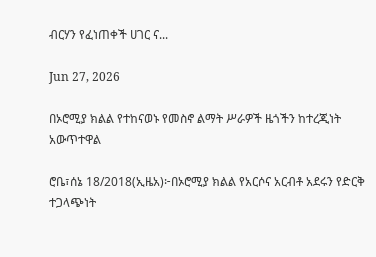ብርሃን የፈነጠቀች ሀገር ና...

Jun 27, 2026

በኦሮሚያ ክልል የተከናወኑ የመስኖ ልማት ሥራዎች ዜጎችን ከተረጂነት አውጥተዋል

ሮቤ፣ሰኔ 18/2018(ኢዜአ)፦በኦሮሚያ ክልል የአርሶና አርብቶ አደሩን የድርቅ ተጋላጭነት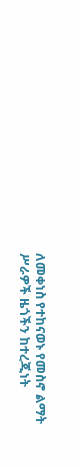ለመቀነስ የተከናወኑ የመስኖ ልማት ሥራዎች ዜጎችን ከተረጂነት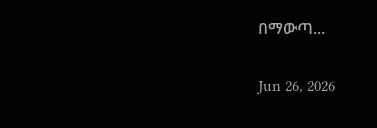በማውጣ...

Jun 26, 2026